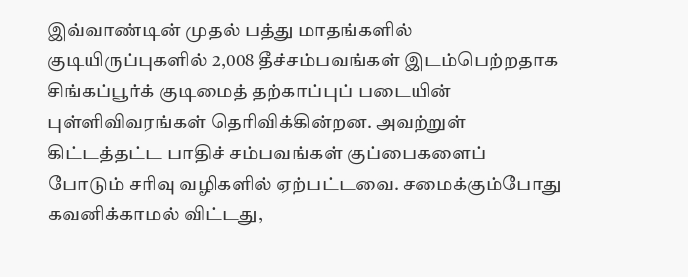இவ்வாண்டின் முதல் பத்து மாதங்களில் குடியிருப்புகளில் 2,008 தீச்சம்பவங்கள் இடம்பெற்றதாக சிங்கப்பூர்க் குடிமைத் தற்காப்புப் படையின் புள்ளிவிவரங்கள் தெரிவிக்கின்றன. அவற்றுள் கிட்டத்தட்ட பாதிச் சம்பவங்கள் குப்பைகளைப் போடும் சரிவு வழிகளில் ஏற்பட்டவை. சமைக்கும்போது கவனிக்காமல் விட்டது,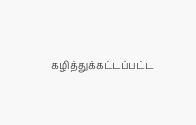கழித்துக்கட்டப்பட்ட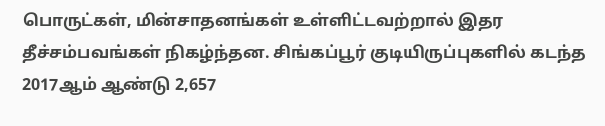பொருட்கள், மின்சாதனங்கள் உள்ளிட்டவற்றால் இதர தீச்சம்பவங்கள் நிகழ்ந்தன. சிங்கப்பூர் குடியிருப்புகளில் கடந்த 2017ஆம் ஆண்டு 2,657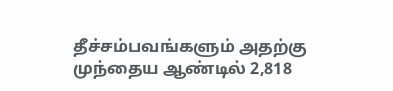தீச்சம்பவங்களும் அதற்கு முந்தைய ஆண்டில் 2,818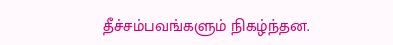தீச்சம்பவங்களும் நிகழ்ந்தன.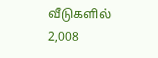வீடுகளில் 2,008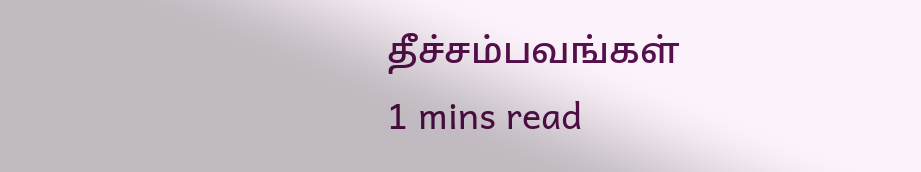தீச்சம்பவங்கள்
1 mins read